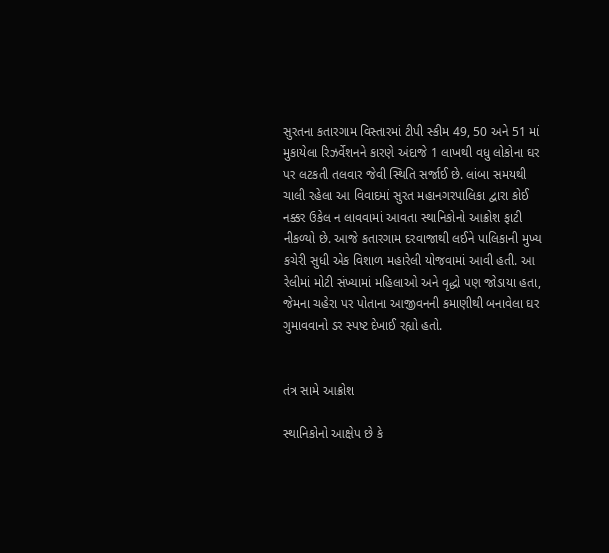સુરતના કતારગામ વિસ્તારમાં ટીપી સ્કીમ 49, 50 અને 51 માં મુકાયેલા રિઝર્વેશનને કારણે અંદાજે 1 લાખથી વધુ લોકોના ઘર પર લટકતી તલવાર જેવી સ્થિતિ સર્જાઈ છે. લાંબા સમયથી ચાલી રહેલા આ વિવાદમાં સુરત મહાનગરપાલિકા દ્વારા કોઈ નક્કર ઉકેલ ન લાવવામાં આવતા સ્થાનિકોનો આક્રોશ ફાટી નીકળ્યો છે. આજે કતારગામ દરવાજાથી લઈને પાલિકાની મુખ્ય કચેરી સુધી એક વિશાળ મહારેલી યોજવામાં આવી હતી. આ રેલીમાં મોટી સંખ્યામાં મહિલાઓ અને વૃદ્ધો પણ જોડાયા હતા, જેમના ચહેરા પર પોતાના આજીવનની કમાણીથી બનાવેલા ઘર ગુમાવવાનો ડર સ્પષ્ટ દેખાઈ રહ્યો હતો.


તંત્ર સામે આક્રોશ

સ્થાનિકોનો આક્ષેપ છે કે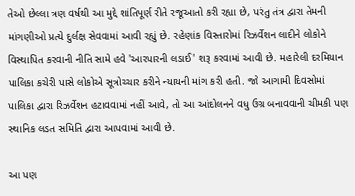તેઓ છેલ્લા ત્રણ વર્ષથી આ મુદ્દે શાંતિપૂર્ણ રીતે રજૂઆતો કરી રહ્યા છે, પરંતુ તંત્ર દ્વારા તેમની માંગણીઓ પ્રત્યે દુર્લક્ષ સેવવામાં આવી રહ્યું છે. રહેણાંક વિસ્તારોમાં રિઝર્વેશન લાદીને લોકોને વિસ્થાપિત કરવાની નીતિ સામે હવે 'આરપારની લડાઈ' શરૂ કરવામાં આવી છે. મહારેલી દરમિયાન પાલિકા કચેરી પાસે લોકોએ સૂત્રોચ્ચાર કરીને ન્યાયની માંગ કરી હતી. જો આગામી દિવસોમાં પાલિકા દ્વારા રિઝર્વેશન હટાવવામાં નહીં આવે, તો આ આંદોલનને વધુ ઉગ્ર બનાવવાની ચીમકી પણ સ્થાનિક લડત સમિતિ દ્વારા આપવામાં આવી છે.

આ પણ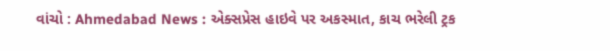વાંચો : Ahmedabad News : એક્સપ્રેસ હાઇવે પર અકસ્માત, કાચ ભરેલી ટ્રક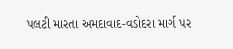પલટી મારતા અમદાવાદ-વડોદરા માર્ગ પર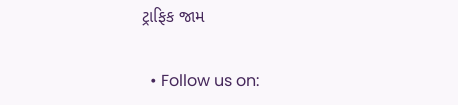ટ્રાફિક જામ

  • Follow us on: